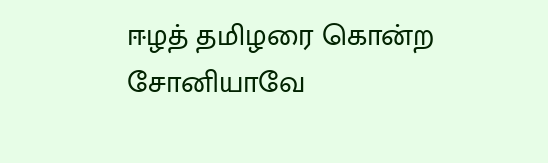ஈழத் தமிழரை கொன்ற சோனியாவே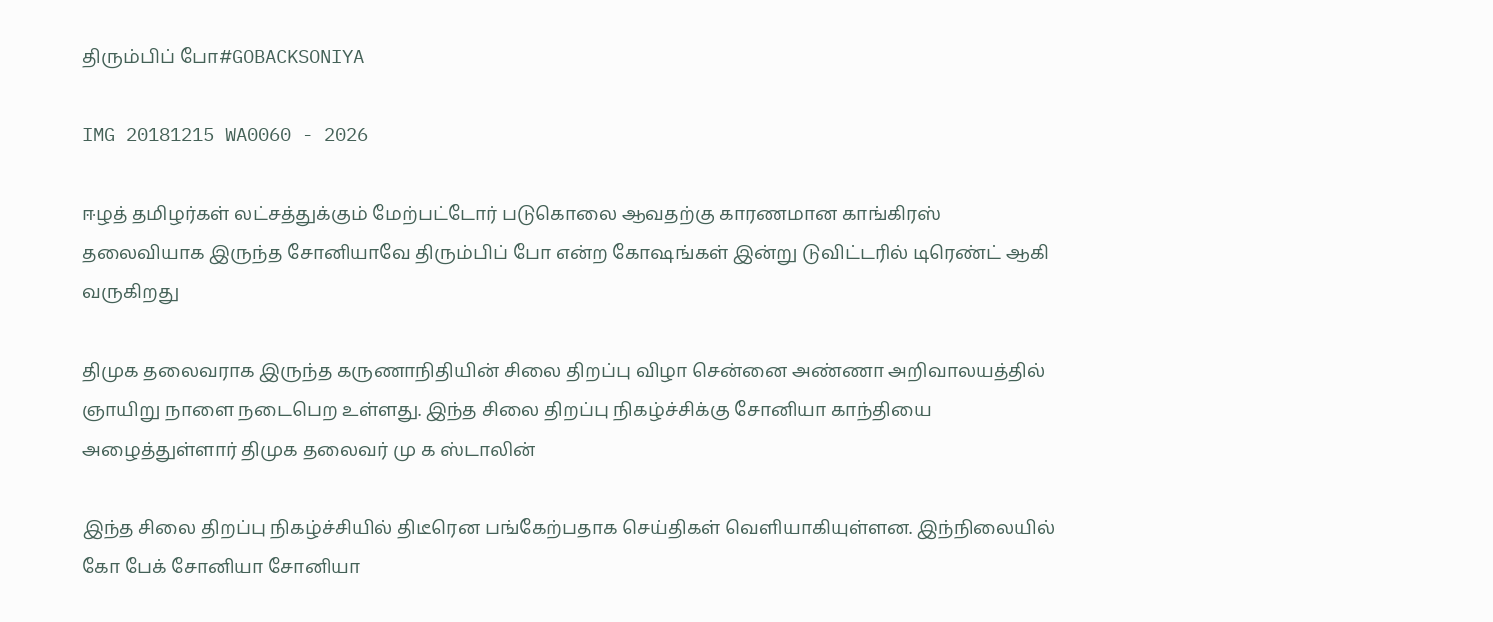திரும்பிப் போ#GOBACKSONIYA

IMG 20181215 WA0060 - 2026

ஈழத் தமிழர்கள் லட்சத்துக்கும் மேற்பட்டோர் படுகொலை ஆவதற்கு காரணமான காங்கிரஸ் தலைவியாக இருந்த சோனியாவே திரும்பிப் போ என்ற கோஷங்கள் இன்று டுவிட்டரில் டிரெண்ட் ஆகி வருகிறது

திமுக தலைவராக இருந்த கருணாநிதியின் சிலை திறப்பு விழா சென்னை அண்ணா அறிவாலயத்தில் ஞாயிறு நாளை நடைபெற உள்ளது. இந்த சிலை திறப்பு நிகழ்ச்சிக்கு சோனியா காந்தியை அழைத்துள்ளார் திமுக தலைவர் மு க ஸ்டாலின்

இந்த சிலை திறப்பு நிகழ்ச்சியில் திடீரென பங்கேற்பதாக செய்திகள் வெளியாகியுள்ளன. இந்நிலையில் கோ பேக் சோனியா சோனியா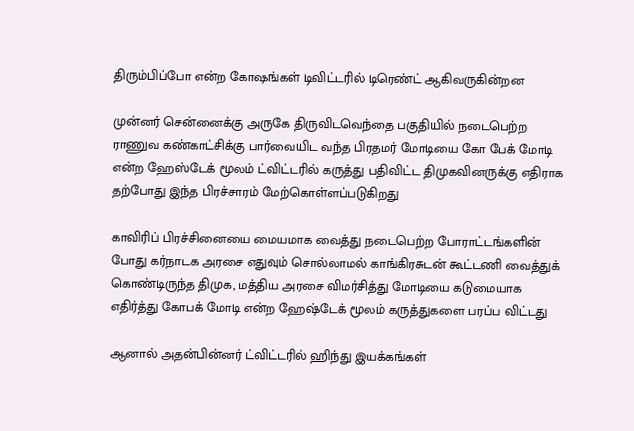திரும்பிப்போ என்ற கோஷங்கள் டிவிட்டரில் டிரெண்ட் ஆகிவருகின்றன

முன்னர் சென்னைக்கு அருகே திருவிடவெந்தை பகுதியில் நடைபெற்ற ராணுவ கண்காட்சிக்கு பார்வையிட வந்த பிரதமர் மோடியை கோ பேக் மோடி என்ற ஹேஸ்டேக் மூலம் ட்விட்டரில் கருத்து பதிவிட்ட திமுகவினருக்கு எதிராக தற்போது இந்த பிரச்சாரம் மேற்கொள்ளப்படுகிறது

காவிரிப் பிரச்சினையை மையமாக வைத்து நடைபெற்ற போராட்டங்களின் போது கர்நாடக அரசை எதுவும் சொல்லாமல் காங்கிரசுடன் கூட்டணி வைத்துக் கொண்டிருந்த திமுக, மத்திய அரசை விமர்சித்து மோடியை கடுமையாக எதிர்த்து கோபக் மோடி என்ற ஹேஷ்டேக் மூலம் கருத்துகளை பரப்ப விட்டது

ஆனால் அதன்பின்னர் ட்விட்டரில் ஹிந்து இயக்கங்கள்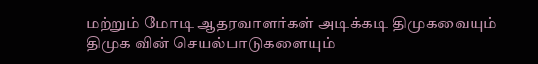மற்றும் மோடி ஆதரவாளர்கள் அடிக்கடி திமுகவையும் திமுக வின் செயல்பாடுகளையும்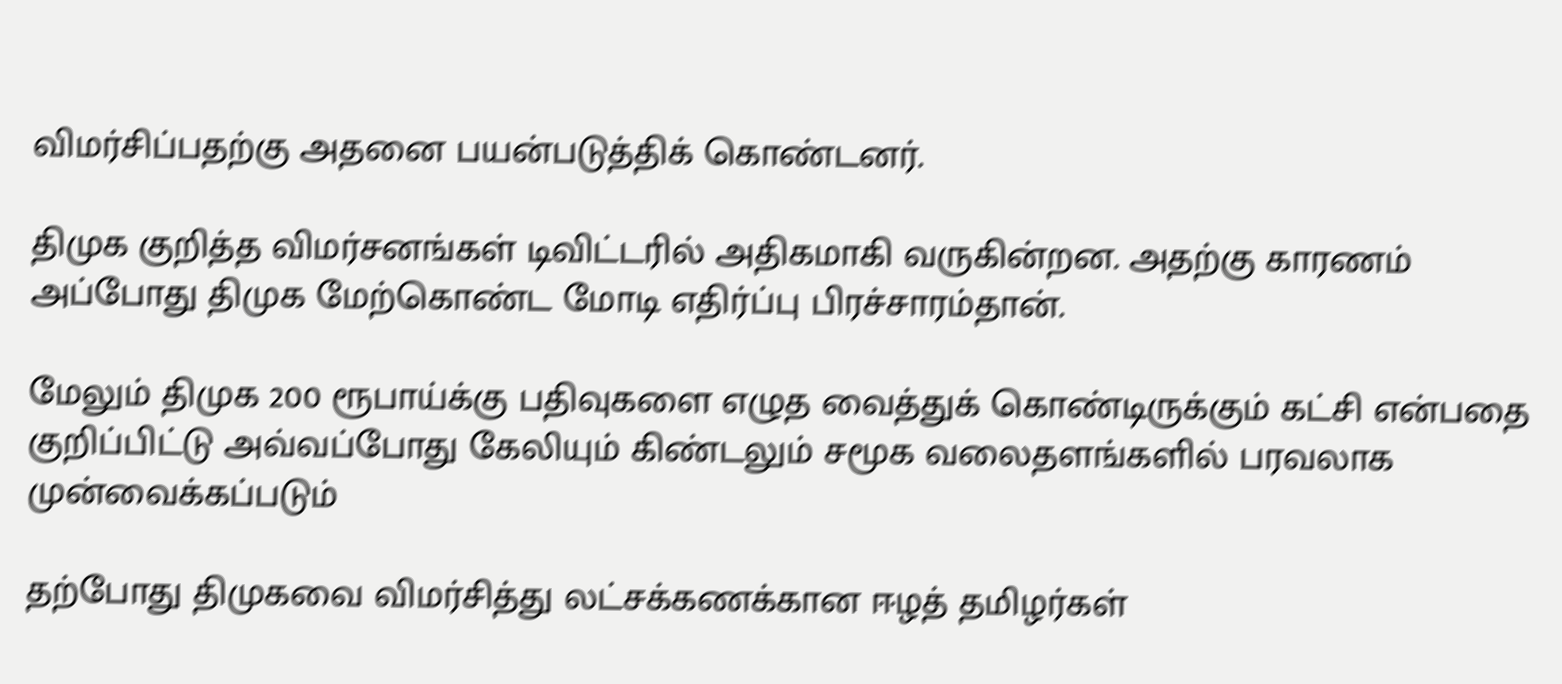விமர்சிப்பதற்கு அதனை பயன்படுத்திக் கொண்டனர்.

திமுக குறித்த விமர்சனங்கள் டிவிட்டரில் அதிகமாகி வருகின்றன. அதற்கு காரணம் அப்போது திமுக மேற்கொண்ட மோடி எதிர்ப்பு பிரச்சாரம்தான்.

மேலும் திமுக 200 ரூபாய்க்கு பதிவுகளை எழுத வைத்துக் கொண்டிருக்கும் கட்சி என்பதை குறிப்பிட்டு அவ்வப்போது கேலியும் கிண்டலும் சமூக வலைதளங்களில் பரவலாக முன்வைக்கப்படும்

தற்போது திமுகவை விமர்சித்து லட்சக்கணக்கான ஈழத் தமிழர்கள்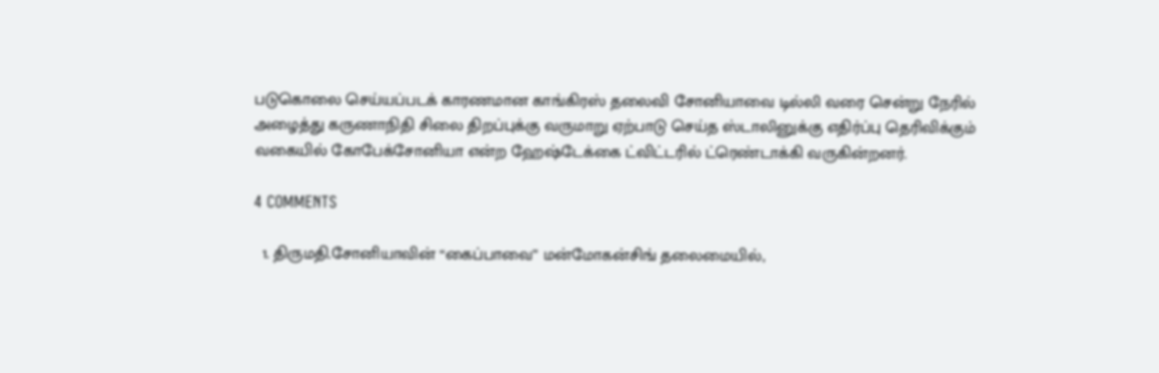படுகொலை செய்யப்படக் காரணமான காங்கிரஸ் தலைவி சோனியாவை டில்லி வரை சென்று நேரில் அழைத்து கருணாநிதி சிலை திறப்புக்கு வருமாறு ஏற்பாடு செய்த ஸ்டாலினுக்கு எதிர்ப்பு தெரிவிக்கும் வகையில் கோபேக்சோனியா என்ற ஹேஷ்டேக்கை ட்விட்டரில் ட்ரெண்டாக்கி வருகின்றனர்.

4 COMMENTS

  1. திருமதி.சோனியாவின் “கைப்பாவை” மன்மோகன்சிங் தலைமையில்,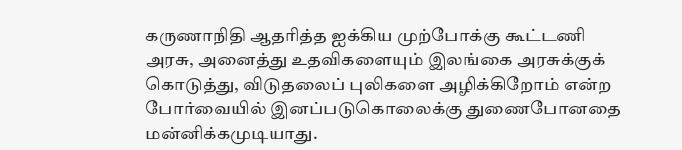கருணாநிதி ஆதரித்த ஐக்கிய முற்போக்கு கூட்டணி அரசு, அனைத்து உதவிகளையும் இலங்கை அரசுக்குக் கொடுத்து, விடுதலைப் புலிகளை அழிக்கிறோம் என்ற போர்வையில் இனப்படுகொலைக்கு துணைபோனதை மன்னிக்கமுடியாது.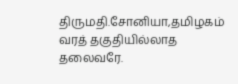திருமதி.சோனியா,தமிழகம் வரத் தகுதியில்லாத தலைவரே.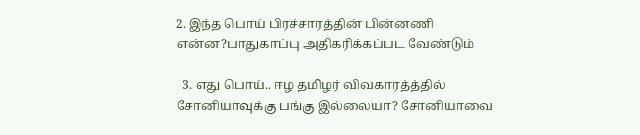2. இந்த பொய் பிரச்சாரத்தின் பின்னணி என்ன?பாதுகாப்பு அதிகரிக்கப்பட வேண்டும்

  3. எது பொய்.. ஈழ தமிழர் விவகாரத்த்தில் சோனியாவுக்கு பங்கு இல்லையா? சோனியாவை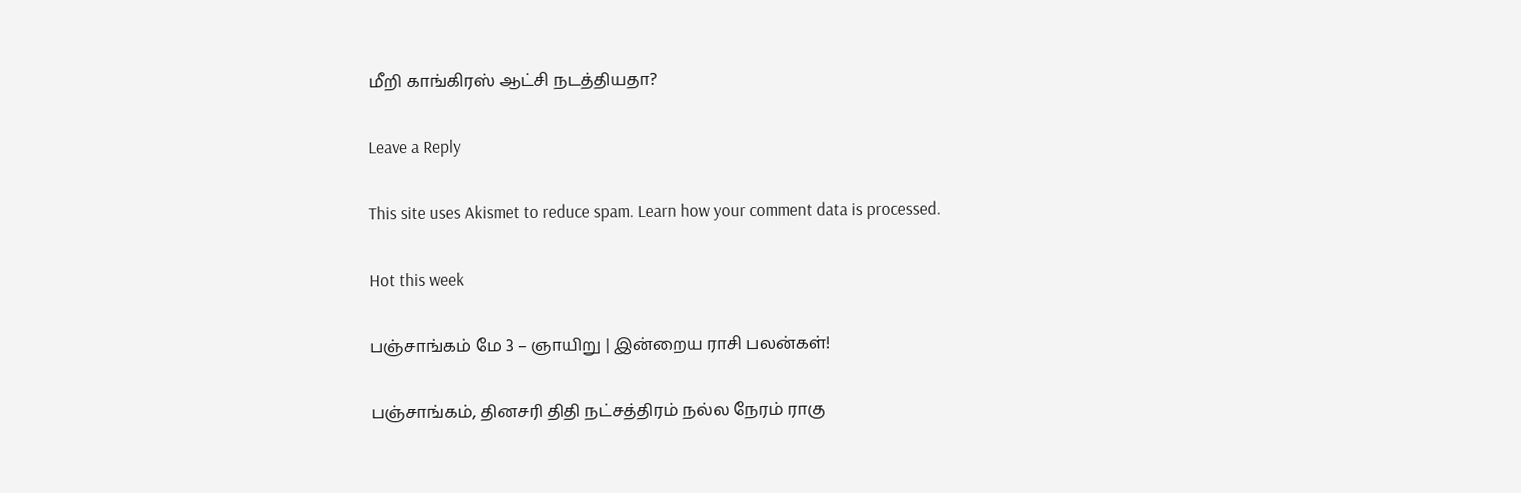மீறி காங்கிரஸ் ஆட்சி நடத்தியதா?

Leave a Reply

This site uses Akismet to reduce spam. Learn how your comment data is processed.

Hot this week

பஞ்சாங்கம் மே 3 – ஞாயிறு | இன்றைய ராசி பலன்கள்!

பஞ்சாங்கம், தினசரி திதி நட்சத்திரம் நல்ல நேரம் ராகு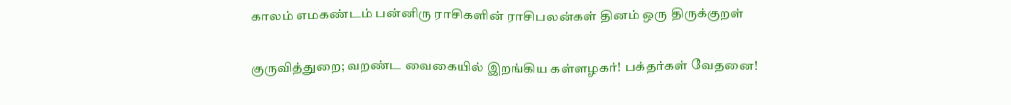காலம் எமகண்டம் பன்னிரு ராசிகளின் ராசிபலன்கள் தினம் ஒரு திருக்குறள்

குருவித்துறை; வறண்ட வைகையில் இறங்கிய கள்ளழகர்! பக்தர்கள் வேதனை!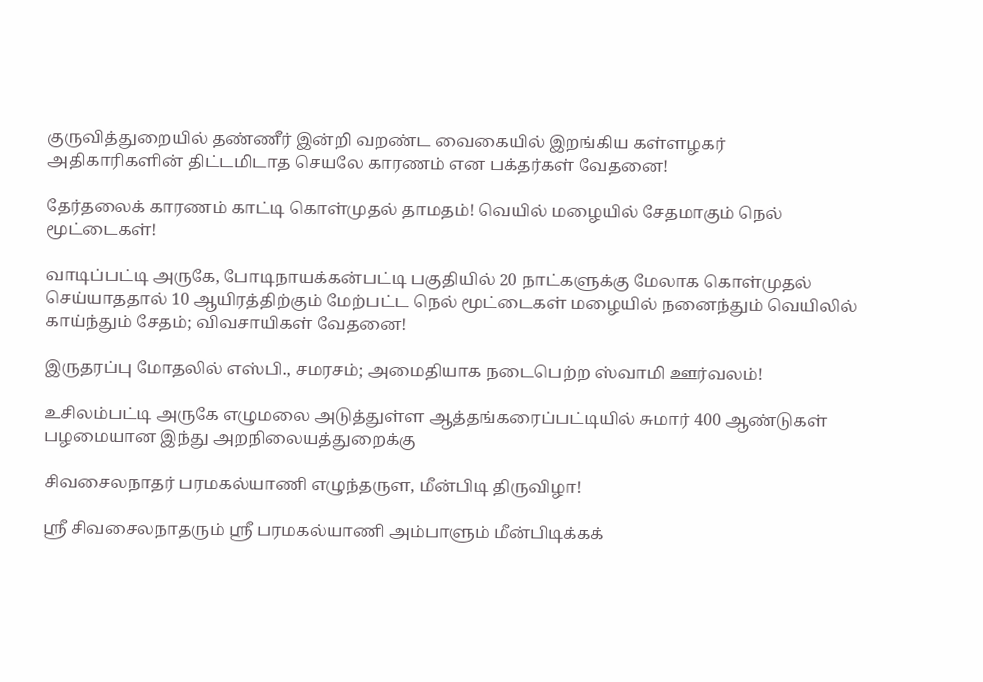குருவித்துறையில் தண்ணீர் இன்றி வறண்ட வைகையில் இறங்கிய கள்ளழகர் அதிகாரிகளின் திட்டமிடாத செயலே காரணம் என பக்தர்கள் வேதனை!

தேர்தலைக் காரணம் காட்டி கொள்முதல் தாமதம்! வெயில் மழையில் சேதமாகும் நெல் மூட்டைகள்!

வாடிப்பட்டி அருகே, போடிநாயக்கன்பட்டி பகுதியில் 20 நாட்களுக்கு மேலாக கொள்முதல் செய்யாததால் 10 ஆயிரத்திற்கும் மேற்பட்ட நெல் மூட்டைகள் மழையில் நனைந்தும் வெயிலில் காய்ந்தும் சேதம்; விவசாயிகள் வேதனை!

இருதரப்பு மோதலில் எஸ்பி., சமரசம்; அமைதியாக நடைபெற்ற ஸ்வாமி ஊர்வலம்!

உசிலம்பட்டி அருகே எழுமலை அடுத்துள்ள ஆத்தங்கரைப்பட்டியில் சுமார் 400 ஆண்டுகள் பழமையான இந்து அறநிலையத்துறைக்கு

சிவசைலநாதர் பரமகல்யாணி எழுந்தருள, மீன்பிடி திருவிழா!

ஸ்ரீ சிவசைலநாதரும் ஸ்ரீ பரமகல்யாணி அம்பாளும் மீன்பிடிக்கக்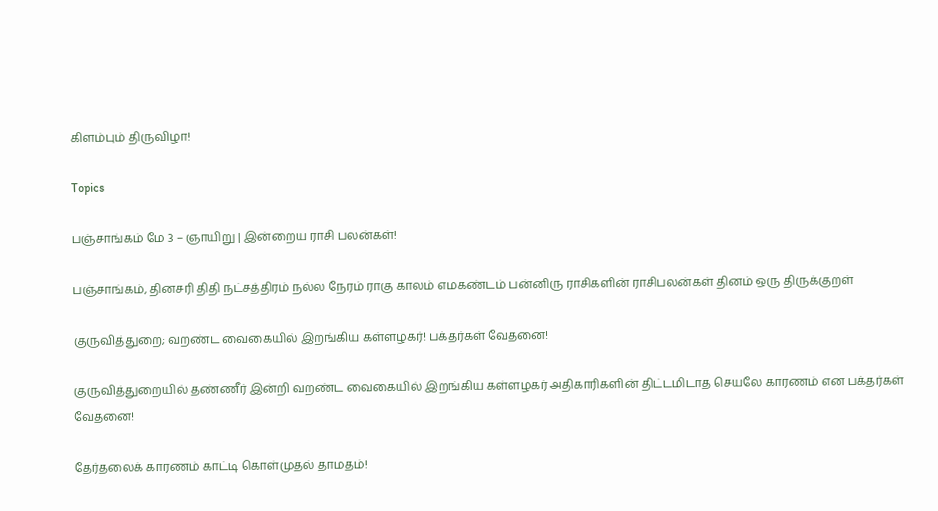கிளம்பும் திருவிழா!

Topics

பஞ்சாங்கம் மே 3 – ஞாயிறு | இன்றைய ராசி பலன்கள்!

பஞ்சாங்கம், தினசரி திதி நட்சத்திரம் நல்ல நேரம் ராகு காலம் எமகண்டம் பன்னிரு ராசிகளின் ராசிபலன்கள் தினம் ஒரு திருக்குறள்

குருவித்துறை; வறண்ட வைகையில் இறங்கிய கள்ளழகர்! பக்தர்கள் வேதனை!

குருவித்துறையில் தண்ணீர் இன்றி வறண்ட வைகையில் இறங்கிய கள்ளழகர் அதிகாரிகளின் திட்டமிடாத செயலே காரணம் என பக்தர்கள் வேதனை!

தேர்தலைக் காரணம் காட்டி கொள்முதல் தாமதம்!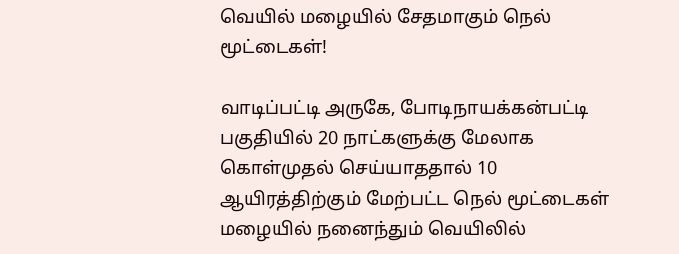வெயில் மழையில் சேதமாகும் நெல் மூட்டைகள்!

வாடிப்பட்டி அருகே, போடிநாயக்கன்பட்டி பகுதியில் 20 நாட்களுக்கு மேலாக கொள்முதல் செய்யாததால் 10 ஆயிரத்திற்கும் மேற்பட்ட நெல் மூட்டைகள் மழையில் நனைந்தும் வெயிலில்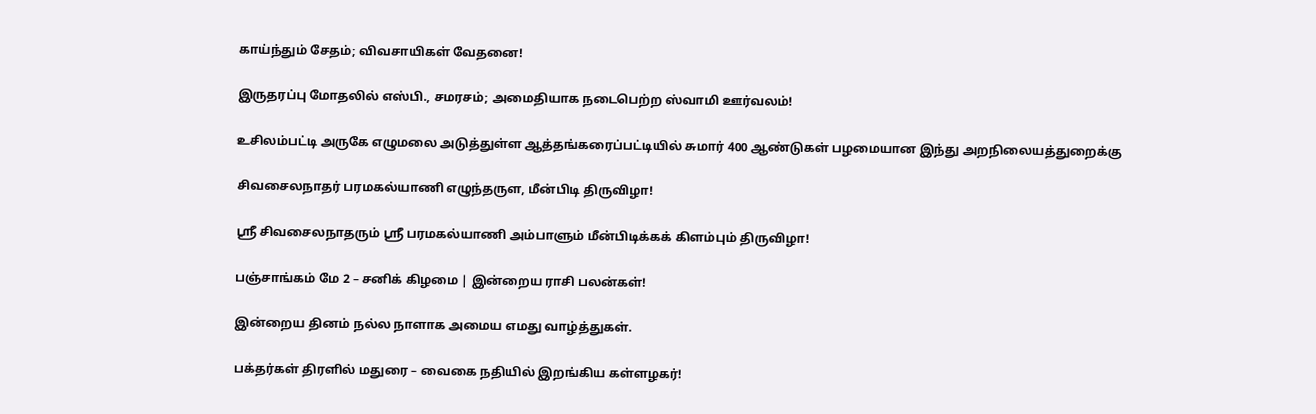காய்ந்தும் சேதம்; விவசாயிகள் வேதனை!

இருதரப்பு மோதலில் எஸ்பி., சமரசம்; அமைதியாக நடைபெற்ற ஸ்வாமி ஊர்வலம்!

உசிலம்பட்டி அருகே எழுமலை அடுத்துள்ள ஆத்தங்கரைப்பட்டியில் சுமார் 400 ஆண்டுகள் பழமையான இந்து அறநிலையத்துறைக்கு

சிவசைலநாதர் பரமகல்யாணி எழுந்தருள, மீன்பிடி திருவிழா!

ஸ்ரீ சிவசைலநாதரும் ஸ்ரீ பரமகல்யாணி அம்பாளும் மீன்பிடிக்கக் கிளம்பும் திருவிழா!

பஞ்சாங்கம் மே 2 – சனிக் கிழமை | இன்றைய ராசி பலன்கள்!

இன்றைய தினம் நல்ல நாளாக அமைய எமது வாழ்த்துகள்.

பக்தர்கள் திரளில் மதுரை – வைகை நதியில் இறங்கிய கள்ளழகர்!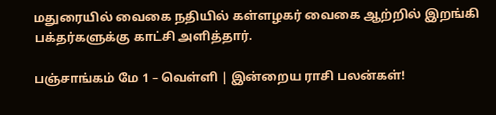மதுரையில் வைகை நதியில் கள்ளழகர் வைகை ஆற்றில் இறங்கி பக்தர்களுக்கு காட்சி அளித்தார்.

பஞ்சாங்கம் மே 1 – வெள்ளி | இன்றைய ராசி பலன்கள்!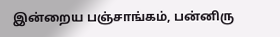இன்றைய பஞ்சாங்கம், பன்னிரு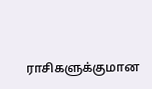ராசிகளுக்குமான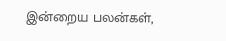இன்றைய பலன்கள்,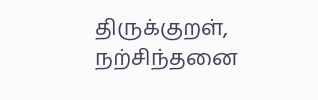திருக்குறள், நற்சிந்தனை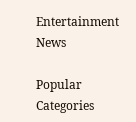Entertainment News

Popular Categories